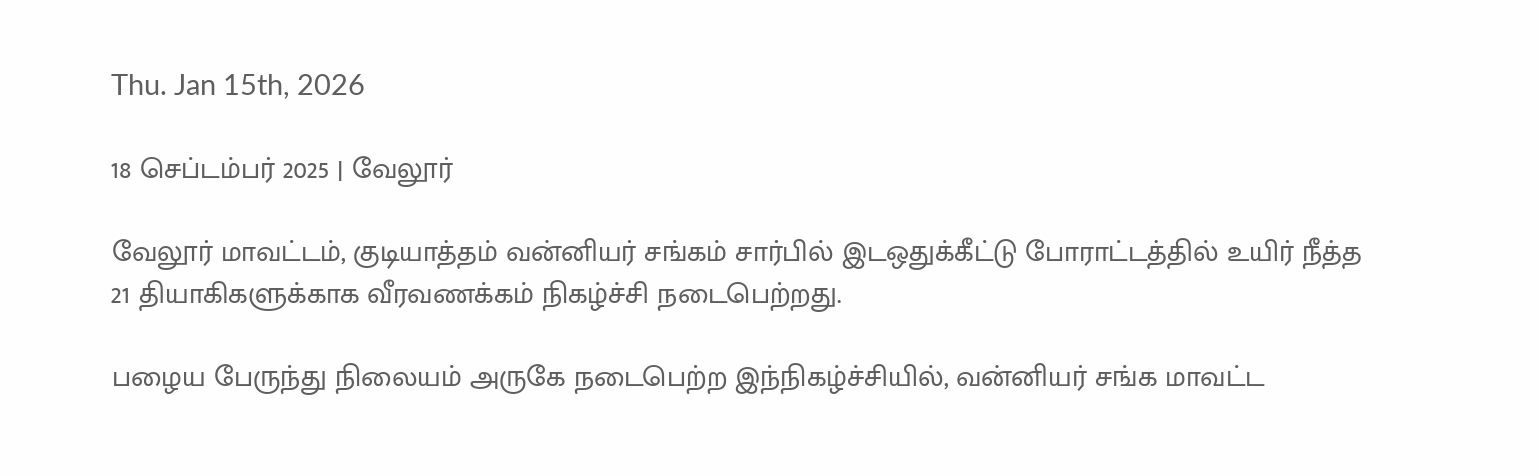Thu. Jan 15th, 2026

18 செப்டம்பர் 2025 | வேலூர்

வேலூர் மாவட்டம், குடியாத்தம் வன்னியர் சங்கம் சார்பில் இடஒதுக்கீட்டு போராட்டத்தில் உயிர் நீத்த 21 தியாகிகளுக்காக வீரவணக்கம் நிகழ்ச்சி நடைபெற்றது.

பழைய பேருந்து நிலையம் அருகே நடைபெற்ற இந்நிகழ்ச்சியில், வன்னியர் சங்க மாவட்ட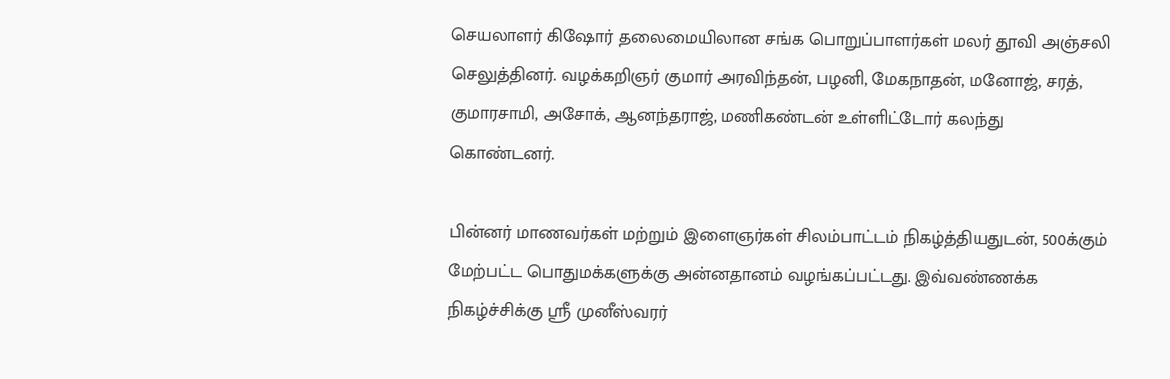செயலாளர் கிஷோர் தலைமையிலான சங்க பொறுப்பாளர்கள் மலர் தூவி அஞ்சலி செலுத்தினர். வழக்கறிஞர் குமார் அரவிந்தன், பழனி, மேகநாதன், மனோஜ், சரத், குமாரசாமி, அசோக், ஆனந்தராஜ், மணிகண்டன் உள்ளிட்டோர் கலந்து கொண்டனர்.

பின்னர் மாணவர்கள் மற்றும் இளைஞர்கள் சிலம்பாட்டம் நிகழ்த்தியதுடன், 500க்கும் மேற்பட்ட பொதுமக்களுக்கு அன்னதானம் வழங்கப்பட்டது. இவ்வண்ணக்க நிகழ்ச்சிக்கு ஸ்ரீ முனீஸ்வரர்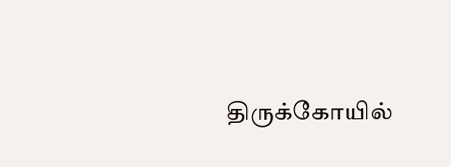திருக்கோயில்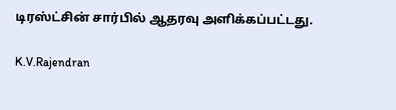டிரஸ்ட்சின் சார்பில் ஆதரவு அளிக்கப்பட்டது.

K.V.Rajendran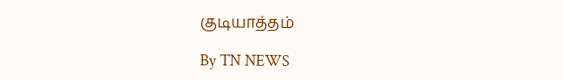குடியாத்தம்

By TN NEWS